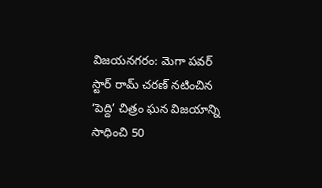విజయనగరం: మెగా పవర్ స్టార్ రామ్ చరణ్ నటించిన ‘పెద్ది’ చిత్రం ఘన విజయాన్ని సాధించి 50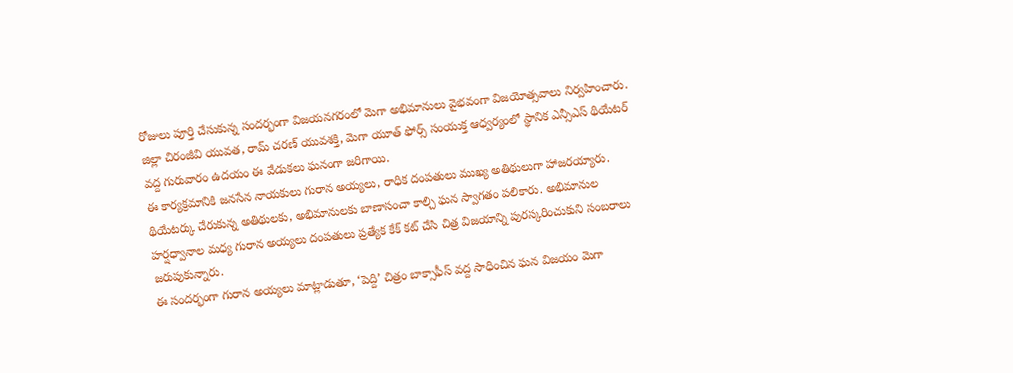రోజులు పూర్తి చేసుకున్న సందర్భంగా విజయనగరంలో మెగా అభిమానులు వైభవంగా విజయోత్సవాలు నిర్వహించారు. జిల్లా చిరంజీవి యువత, రామ్ చరణ్ యువశక్తి, మెగా యూత్ ఫోర్స్ సంయుక్త ఆధ్వర్యంలో స్థానిక ఎన్సీఎస్ థియేటర్ వద్ద గురువారం ఉదయం ఈ వేడుకలు ఘనంగా జరిగాయి.
ఈ కార్యక్రమానికి జనసేన నాయకులు గురాన అయ్యలు, రాధిక దంపతులు ముఖ్య అతిథులుగా హాజరయ్యారు. థియేటర్కు చేరుకున్న అతిథులకు, అభిమానులకు బాణాసంచా కాల్చి ఘన స్వాగతం పలికారు. అభిమానుల హర్షధ్వానాల మధ్య గురాన అయ్యలు దంపతులు ప్రత్యేక కేక్ కట్ చేసి చిత్ర విజయాన్ని పురస్కరించుకుని సంబరాలు జరుపుకున్నారు.
ఈ సందర్భంగా గురాన అయ్యలు మాట్లాడుతూ, ‘పెద్ది’ చిత్రం బాక్సాఫీస్ వద్ద సాధించిన ఘన విజయం మెగా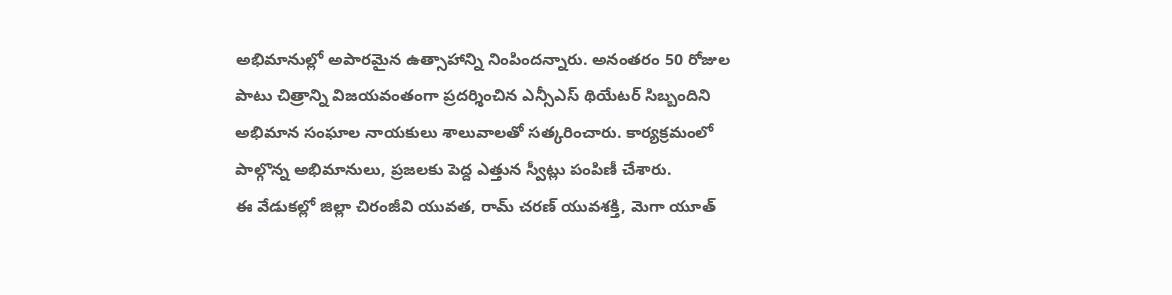అభిమానుల్లో అపారమైన ఉత్సాహాన్ని నింపిందన్నారు. అనంతరం 50 రోజుల పాటు చిత్రాన్ని విజయవంతంగా ప్రదర్శించిన ఎన్సీఎస్ థియేటర్ సిబ్బందిని అభిమాన సంఘాల నాయకులు శాలువాలతో సత్కరించారు. కార్యక్రమంలో పాల్గొన్న అభిమానులు, ప్రజలకు పెద్ద ఎత్తున స్వీట్లు పంపిణీ చేశారు.
ఈ వేడుకల్లో జిల్లా చిరంజీవి యువత, రామ్ చరణ్ యువశక్తి, మెగా యూత్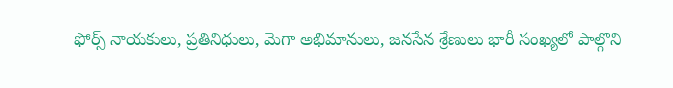ఫోర్స్ నాయకులు, ప్రతినిధులు, మెగా అభిమానులు, జనసేన శ్రేణులు భారీ సంఖ్యలో పాల్గొని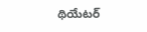థియేటర్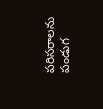పరిసరాలను పండుగ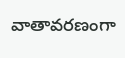వాతావరణంగా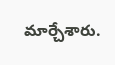మార్చేశారు.